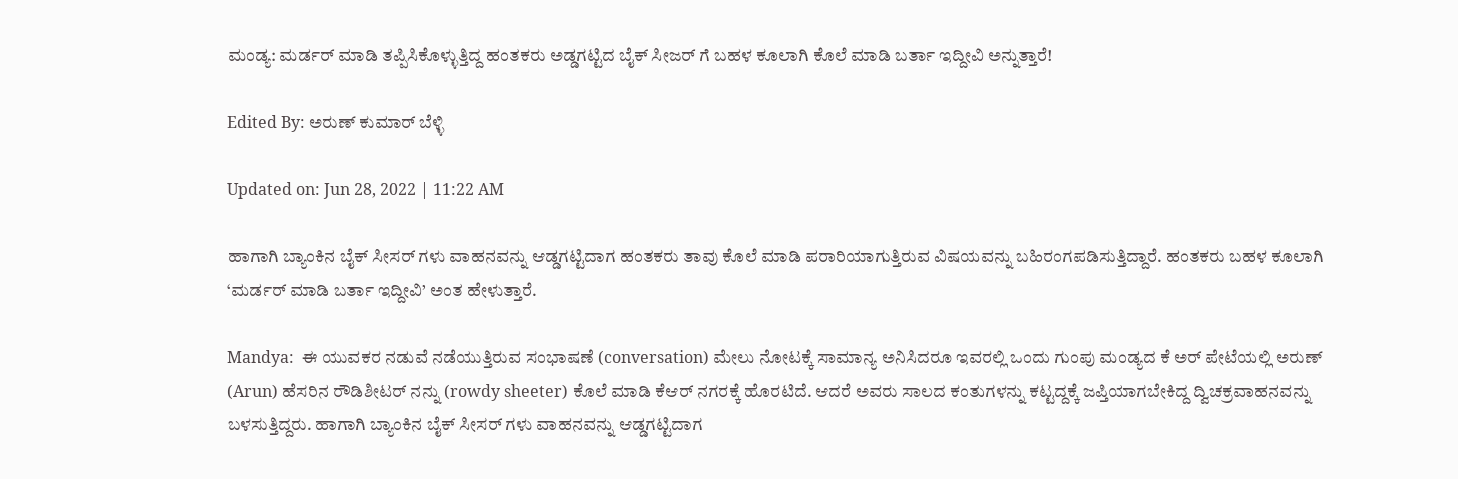ಮಂಡ್ಯ: ಮರ್ಡರ್ ಮಾಡಿ ತಪ್ಪಿಸಿಕೊಳ್ಳುತ್ತಿದ್ದ ಹಂತಕರು ಅಡ್ಡಗಟ್ಟಿದ ಬೈಕ್ ಸೀಜರ್ ಗೆ ಬಹಳ ಕೂಲಾಗಿ ಕೊಲೆ ಮಾಡಿ ಬರ್ತಾ ಇದ್ದೀವಿ ಅನ್ನುತ್ತಾರೆ!

Edited By: ಅರುಣ್ ಕುಮಾರ್ ಬೆಳ್ಳಿ

Updated on: Jun 28, 2022 | 11:22 AM

ಹಾಗಾಗಿ ಬ್ಯಾಂಕಿನ ಬೈಕ್ ಸೀಸರ್ ಗಳು ವಾಹನವನ್ನು ಆಡ್ಡಗಟ್ಟಿದಾಗ ಹಂತಕರು ತಾವು ಕೊಲೆ ಮಾಡಿ ಪರಾರಿಯಾಗುತ್ತಿರುವ ವಿಷಯವನ್ನು ಬಹಿರಂಗಪಡಿಸುತ್ತಿದ್ದಾರೆ. ಹಂತಕರು ಬಹಳ ಕೂಲಾಗಿ ‘ಮರ್ಡರ್ ಮಾಡಿ ಬರ್ತಾ ಇದ್ದೀವಿ’ ಅಂತ ಹೇಳುತ್ತಾರೆ.

Mandya:  ಈ ಯುವಕರ ನಡುವೆ ನಡೆಯುತ್ತಿರುವ ಸಂಭಾಷಣೆ (conversation) ಮೇಲು ನೋಟಕ್ಕೆ ಸಾಮಾನ್ಯ ಅನಿಸಿದರೂ ಇವರಲ್ಲಿ ಒಂದು ಗುಂಪು ಮಂಡ್ಯದ ಕೆ ಅರ್ ಪೇಟೆಯಲ್ಲಿ ಅರುಣ್ (Arun) ಹೆಸರಿನ ರೌಡಿಶೀಟರ್ ನನ್ನು (rowdy sheeter) ಕೊಲೆ ಮಾಡಿ ಕೆಆರ್ ನಗರಕ್ಕೆ ಹೊರಟಿದೆ. ಆದರೆ ಅವರು ಸಾಲದ ಕಂತುಗಳನ್ನು ಕಟ್ಟದ್ದಕ್ಕೆ ಜಪ್ತಿಯಾಗಬೇಕಿದ್ದ ದ್ವಿಚಕ್ರವಾಹನವನ್ನು ಬಳಸುತ್ತಿದ್ದರು. ಹಾಗಾಗಿ ಬ್ಯಾಂಕಿನ ಬೈಕ್ ಸೀಸರ್ ಗಳು ವಾಹನವನ್ನು ಆಡ್ಡಗಟ್ಟಿದಾಗ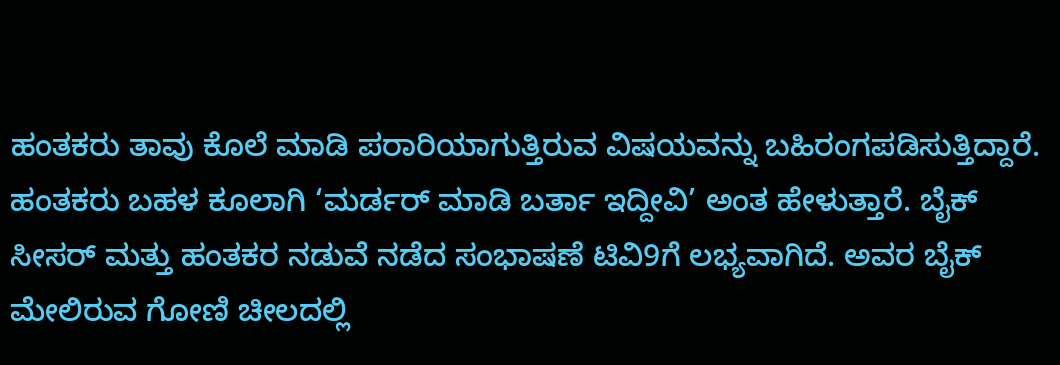ಹಂತಕರು ತಾವು ಕೊಲೆ ಮಾಡಿ ಪರಾರಿಯಾಗುತ್ತಿರುವ ವಿಷಯವನ್ನು ಬಹಿರಂಗಪಡಿಸುತ್ತಿದ್ದಾರೆ. ಹಂತಕರು ಬಹಳ ಕೂಲಾಗಿ ‘ಮರ್ಡರ್ ಮಾಡಿ ಬರ್ತಾ ಇದ್ದೀವಿ’ ಅಂತ ಹೇಳುತ್ತಾರೆ. ಬೈಕ್ ಸೀಸರ್ ಮತ್ತು ಹಂತಕರ ನಡುವೆ ನಡೆದ ಸಂಭಾಷಣೆ ಟಿವಿ9ಗೆ ಲಭ್ಯವಾಗಿದೆ. ಅವರ ಬೈಕ್ ಮೇಲಿರುವ ಗೋಣಿ ಚೀಲದಲ್ಲಿ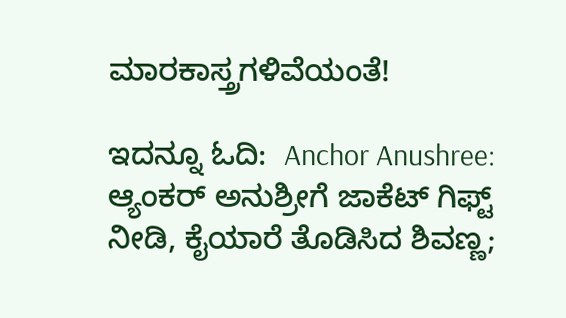ಮಾರಕಾಸ್ತ್ರಗಳಿವೆಯಂತೆ!

ಇದನ್ನೂ ಓದಿ:  Anchor Anushree: ಆ್ಯಂಕರ್ ಅನುಶ್ರೀಗೆ ಜಾಕೆಟ್ ಗಿಫ್ಟ್ ನೀಡಿ, ಕೈಯಾರೆ ತೊಡಿಸಿದ ಶಿವಣ್ಣ;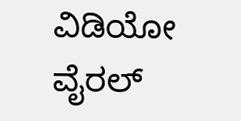ವಿಡಿಯೋ ವೈರಲ್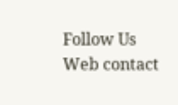Follow Us
Web contact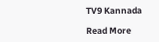TV9 Kannada

Read More